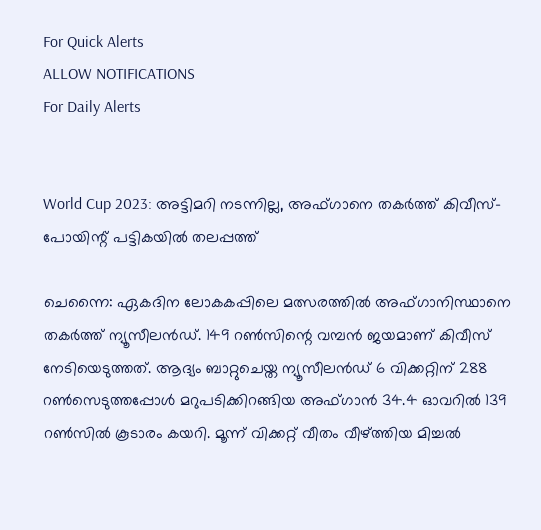For Quick Alerts
ALLOW NOTIFICATIONS
For Daily Alerts


World Cup 2023: അട്ടിമറി നടന്നില്ല, അഫ്ഗാനെ തകര്‍ത്ത് കിവീസ്- പോയിന്റ് പട്ടികയില്‍ തലപ്പത്ത്

ചെന്നൈ: ഏകദിന ലോകകപ്പിലെ മത്സരത്തില്‍ അഫ്ഗാനിസ്ഥാനെ തകര്‍ത്ത് ന്യൂസീലന്‍ഡ്. 149 റണ്‍സിന്റെ വമ്പന്‍ ജയമാണ് കിവീസ് നേടിയെടുത്തത്. ആദ്യം ബാറ്റുചെയ്ത ന്യൂസീലന്‍ഡ് 6 വിക്കറ്റിന് 288 റണ്‍സെടുത്തപ്പോള്‍ മറുപടിക്കിറങ്ങിയ അഫ്ഗാന്‍ 34.4 ഓവറില്‍ 139 റണ്‍സില്‍ കൂടാരം കയറി. മൂന്ന് വിക്കറ്റ് വീതം വീഴ്ത്തിയ മിച്ചല്‍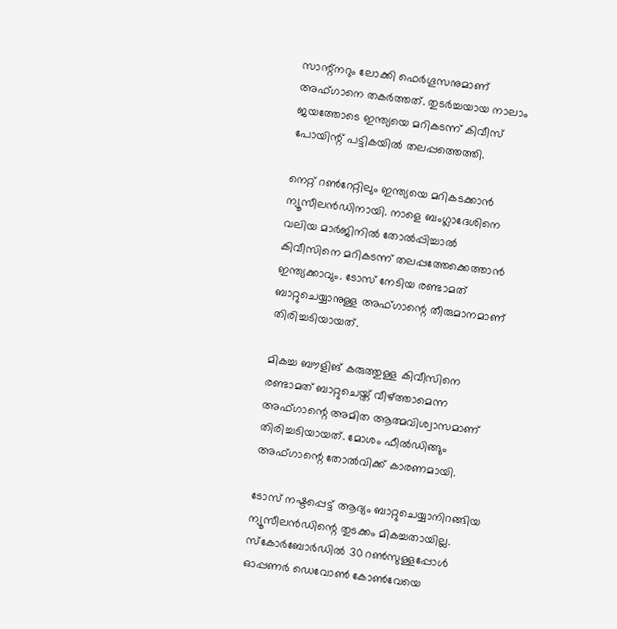സാന്റ്‌നറും ലോക്കി ഫെര്‍ഗൂസനുമാണ് അഫ്ഗാനെ തകര്‍ത്തത്. തുടര്‍ച്ചയായ നാലാം ജയത്തോടെ ഇന്ത്യയെ മറികടന്ന് കിവീസ് പോയിന്റ് പട്ടികയില്‍ തലപ്പത്തെത്തി.

നെറ്റ് റണ്‍റേറ്റിലും ഇന്ത്യയെ മറികടക്കാന്‍ ന്യൂസീലന്‍ഡിനായി. നാളെ ബംഗ്ലാദേശിനെ വലിയ മാര്‍ജിനില്‍ തോല്‍പ്പിച്ചാല്‍ കിവീസിനെ മറികടന്ന് തലപ്പത്തേക്കെത്താന്‍ ഇന്ത്യക്കാവും. ടോസ് നേടിയ രണ്ടാമത് ബാറ്റുചെയ്യാനുള്ള അഫ്ഗാന്റെ തീരുമാനമാണ് തിരിച്ചടിയായത്.

മികച്ച ബൗളിങ് കരുത്തുള്ള കിവീസിനെ രണ്ടാമത് ബാറ്റുചെയ്ത് വീഴ്ത്താമെന്ന അഫ്ഗാന്റെ അമിത ആത്മവിശ്വാസമാണ് തിരിച്ചടിയായത്. മോശം ഫീല്‍ഡിങ്ങും അഫ്ഗാന്റെ തോല്‍വിക്ക് കാരണമായി.

ടോസ് നഷ്ടപ്പെട്ട് ആദ്യം ബാറ്റുചെയ്യാനിറങ്ങിയ ന്യൂസീലന്‍ഡിന്റെ തുടക്കം മികച്ചതായില്ല. സ്‌കോര്‍ബോര്‍ഡില്‍ 30 റണ്‍സുള്ളപ്പോള്‍ ഓപ്പണര്‍ ഡെവോണ്‍ കോണ്‍വേയെ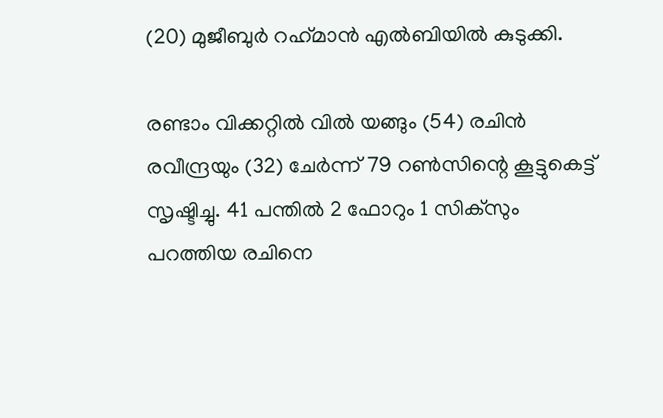(20) മുജീബുര്‍ റഹ്‌മാന്‍ എല്‍ബിയില്‍ കുടുക്കി.

രണ്ടാം വിക്കറ്റില്‍ വില്‍ യങ്ങും (54) രചിന്‍ രവീന്ദ്രയും (32) ചേര്‍ന്ന് 79 റണ്‍സിന്റെ കൂട്ടുകെട്ട് സൃഷ്ടിച്ചു. 41 പന്തില്‍ 2 ഫോറും 1 സിക്‌സും പറത്തിയ രചിനെ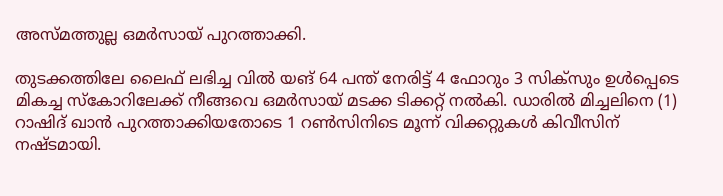അസ്മത്തുല്ല ഒമര്‍സായ് പുറത്താക്കി.

തുടക്കത്തിലേ ലൈഫ് ലഭിച്ച വില്‍ യങ് 64 പന്ത് നേരിട്ട് 4 ഫോറും 3 സിക്‌സും ഉള്‍പ്പെടെ മികച്ച സ്‌കോറിലേക്ക് നീങ്ങവെ ഒമര്‍സായ് മടക്ക ടിക്കറ്റ് നല്‍കി. ഡാരില്‍ മിച്ചലിനെ (1) റാഷിദ് ഖാന്‍ പുറത്താക്കിയതോടെ 1 റണ്‍സിനിടെ മൂന്ന് വിക്കറ്റുകള്‍ കിവീസിന് നഷ്ടമായി.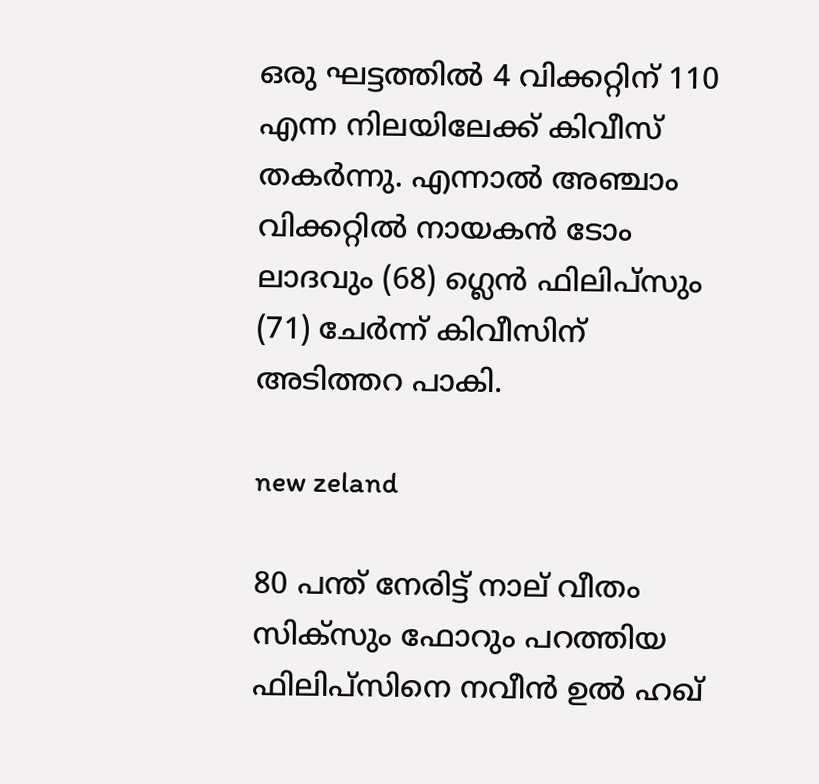ഒരു ഘട്ടത്തില്‍ 4 വിക്കറ്റിന് 110 എന്ന നിലയിലേക്ക് കിവീസ് തകര്‍ന്നു. എന്നാല്‍ അഞ്ചാം വിക്കറ്റില്‍ നായകന്‍ ടോം ലാദവും (68) ഗ്ലെന്‍ ഫിലിപ്‌സും (71) ചേര്‍ന്ന് കിവീസിന് അടിത്തറ പാകി.

new zeland

80 പന്ത് നേരിട്ട് നാല് വീതം സിക്‌സും ഫോറും പറത്തിയ ഫിലിപ്‌സിനെ നവീന്‍ ഉല്‍ ഹഖ്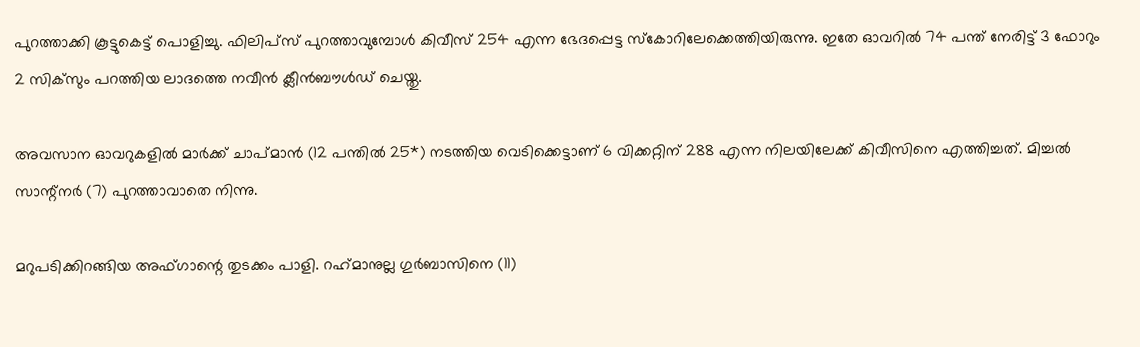പുറത്താക്കി കൂട്ടുകെട്ട് പൊളിച്ചു. ഫിലിപ്‌സ് പുറത്താവുമ്പോള്‍ കിവീസ് 254 എന്ന ഭേദപ്പെട്ട സ്‌കോറിലേക്കെത്തിയിരുന്നു. ഇതേ ഓവറില്‍ 74 പന്ത് നേരിട്ട് 3 ഫോറും 2 സിക്‌സും പറത്തിയ ലാദത്തെ നവീന്‍ ക്ലീന്‍ബൗള്‍ഡ് ചെയ്തു.

അവസാന ഓവറുകളില്‍ മാര്‍ക്ക് ചാപ്മാന്‍ (12 പന്തില്‍ 25*) നടത്തിയ വെടിക്കെട്ടാണ് 6 വിക്കറ്റിന് 288 എന്ന നിലയിലേക്ക് കിവീസിനെ എത്തിച്ചത്. മിച്ചല്‍ സാന്റ്‌നര്‍ (7) പുറത്താവാതെ നിന്നു.

മറുപടിക്കിറങ്ങിയ അഫ്ഗാന്റെ തുടക്കം പാളി. റഹ്‌മാനുല്ല ഗുര്‍ബാസിനെ (11)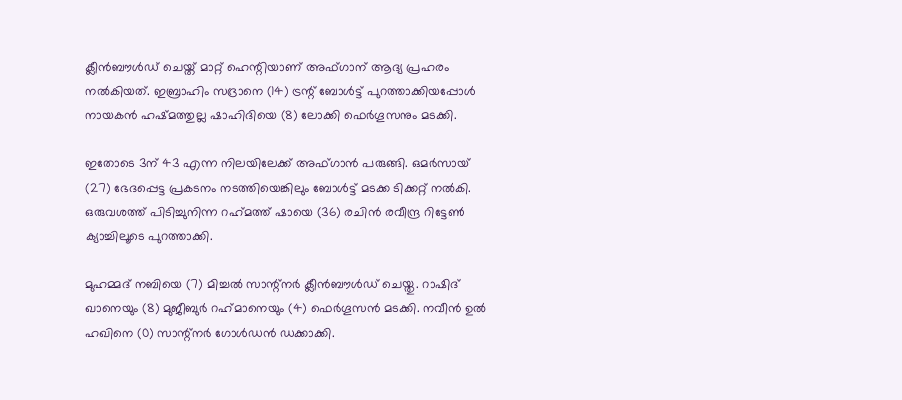ക്ലീന്‍ബൗള്‍ഡ് ചെയ്ത് മാറ്റ് ഹെന്റിയാണ് അഫ്ഗാന് ആദ്യ പ്രഹരം നല്‍കിയത്. ഇബ്രാഹിം സദ്രാനെ (14) ട്രന്റ് ബോള്‍ട്ട് പുറത്താക്കിയപ്പോള്‍ നായകന്‍ ഹഷ്മത്തുല്ല ഷാഹിദിയെ (8) ലോക്കി ഫെര്‍ഗൂസനും മടക്കി.

ഇതോടെ 3ന് 43 എന്ന നിലയിലേക്ക് അഫ്ഗാന്‍ പരുങ്ങി. ഒമര്‍സായ് (27) ഭേദപ്പെട്ട പ്രകടനം നടത്തിയെങ്കിലും ബോള്‍ട്ട് മടക്ക ടിക്കറ്റ് നല്‍കി. ഒരുവശത്ത് പിടിച്ചുനിന്ന റഹ്‌മത്ത് ഷായെ (36) രചിന്‍ രവീന്ദ്ര റിട്ടേണ്‍ ക്യാച്ചിലൂടെ പുറത്താക്കി.

മുഹമ്മദ് നബിയെ (7) മിച്ചല്‍ സാന്റ്‌നര്‍ ക്ലീന്‍ബൗള്‍ഡ് ചെയ്തു. റാഷിദ് ഖാനെയും (8) മുജീബുര്‍ റഹ്‌മാനെയും (4) ഫെര്‍ഗൂസന്‍ മടക്കി. നവീന്‍ ഉല്‍ ഹഖിനെ (0) സാന്റ്‌നര്‍ ഗോള്‍ഡന്‍ ഡക്കാക്കി.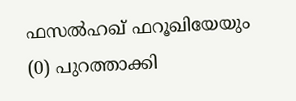ഫസല്‍ഹഖ് ഫറൂഖിയേയും (0) പുറത്താക്കി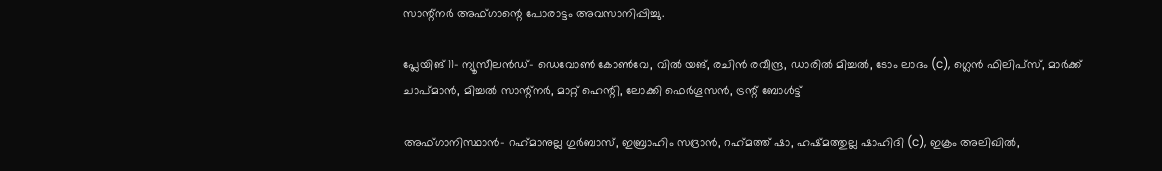സാന്റ്‌നര്‍ അഫ്ഗാന്റെ പോരാട്ടം അവസാനിപ്പിച്ചു.

പ്ലേയിങ് 11- ന്യൂസീലന്‍ഡ്- ഡെവോണ്‍ കോണ്‍വേ, വില്‍ യങ്, രചിന്‍ രവീന്ദ്ര, ഡാരില്‍ മിച്ചല്‍, ടോം ലാദം (c), ഗ്ലെന്‍ ഫിലിപ്‌സ്, മാര്‍ക്ക് ചാപ്മാന്‍, മിച്ചല്‍ സാന്റ്‌നര്‍, മാറ്റ് ഹെന്റി, ലോക്കി ഫെര്‍ഗൂസന്‍, ട്രന്റ് ബോള്‍ട്ട്

അഫ്ഗാനിസ്ഥാന്‍- റഹ്‌മാനുല്ല ഗുര്‍ബാസ്, ഇബ്രാഹിം സദ്രാന്‍, റഹ്‌മത്ത് ഷാ, ഹഷ്മത്തുല്ല ഷാഹിദി (c), ഇക്രം അലിഖില്‍,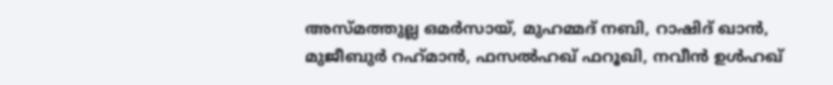അസ്മത്തുല്ല ഒമര്‍സായ്, മുഹമ്മദ് നബി, റാഷിദ് ഖാന്‍, മുജീബുര്‍ റഹ്‌മാന്‍, ഫസല്‍ഹഖ് ഫറൂഖി, നവീന്‍ ഉള്‍ഹഖ്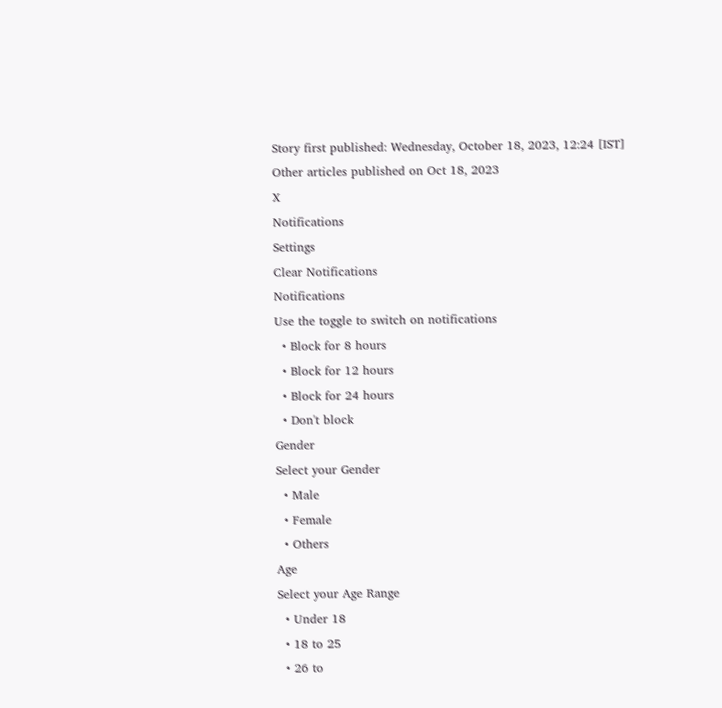Story first published: Wednesday, October 18, 2023, 12:24 [IST]
Other articles published on Oct 18, 2023
X
Notifications
Settings
Clear Notifications
Notifications
Use the toggle to switch on notifications
  • Block for 8 hours
  • Block for 12 hours
  • Block for 24 hours
  • Don't block
Gender
Select your Gender
  • Male
  • Female
  • Others
Age
Select your Age Range
  • Under 18
  • 18 to 25
  • 26 to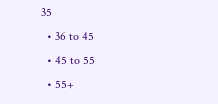35
  • 36 to 45
  • 45 to 55
  • 55+